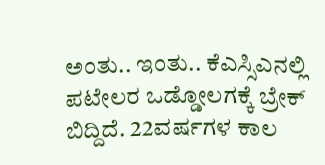ಅಂತು.. ಇಂತು.. ಕೆಎಸ್ಸಿಎನಲ್ಲಿ ಪಟೇಲರ ಒಡ್ಡೋಲಗಕ್ಕೆ ಬ್ರೇಕ್ ಬಿದ್ದಿದೆ. 22ವರ್ಷಗಳ ಕಾಲ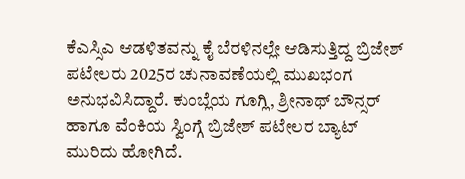ಕೆಎಸ್ಸಿಎ ಆಡಳಿತವನ್ನು ಕೈ ಬೆರಳಿನಲ್ಲೇ ಆಡಿಸುತ್ತಿದ್ದ ಬ್ರಿಜೇಶ್ ಪಟೇಲರು 2025ರ ಚುನಾವಣೆಯಲ್ಲಿ ಮುಖಭಂಗ ಅನುಭವಿಸಿದ್ದಾರೆ. ಕುಂಬ್ಲೆಯ ಗೂಗ್ಲಿ, ಶ್ರೀನಾಥ್ ಬೌನ್ಸರ್ ಹಾಗೂ ವೆಂಕಿಯ ಸ್ವಿಂಗ್ಗೆ ಬ್ರಿಜೇಶ್ ಪಟೇಲರ ಬ್ಯಾಟ್ ಮುರಿದು ಹೋಗಿದೆ.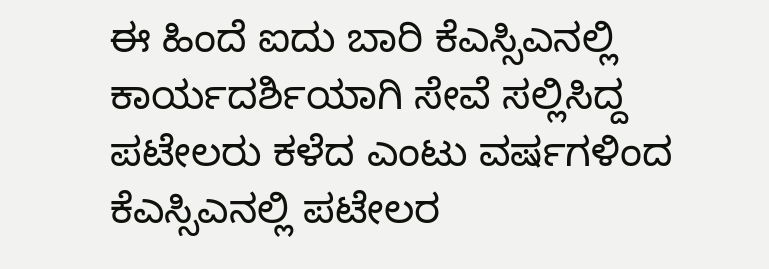ಈ ಹಿಂದೆ ಐದು ಬಾರಿ ಕೆಎಸ್ಸಿಎನಲ್ಲಿ ಕಾರ್ಯದರ್ಶಿಯಾಗಿ ಸೇವೆ ಸಲ್ಲಿಸಿದ್ದ ಪಟೇಲರು ಕಳೆದ ಎಂಟು ವರ್ಷಗಳಿಂದ ಕೆಎಸ್ಸಿಎನಲ್ಲಿ ಪಟೇಲರ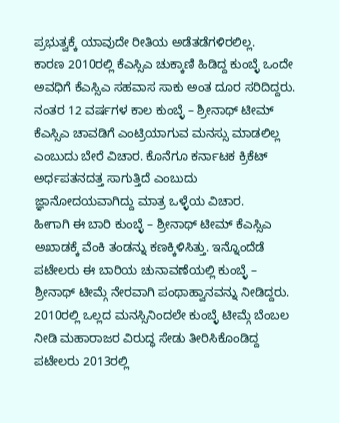ಪ್ರಭುತ್ವಕ್ಕೆ ಯಾವುದೇ ರೀತಿಯ ಅಡೆತಡೆಗಳಿರಲಿಲ್ಲ.
ಕಾರಣ 2010ರಲ್ಲಿ ಕೆಎಸ್ಸಿಎ ಚುಕ್ಕಾಣಿ ಹಿಡಿದ್ದ ಕುಂಬ್ಳೆ ಒಂದೇ ಅವಧಿಗೆ ಕೆಎಸ್ಸಿಎ ಸಹವಾಸ ಸಾಕು ಅಂತ ದೂರ ಸರಿದಿದ್ದರು. ನಂತರ 12 ವರ್ಷಗಳ ಕಾಲ ಕುಂಬ್ಳೆ – ಶ್ರೀನಾಥ್ ಟೀಮ್ ಕೆಎಸ್ಸಿಎ ಚಾವಡಿಗೆ ಎಂಟ್ರಿಯಾಗುವ ಮನಸ್ಸು ಮಾಡಲಿಲ್ಲ ಎಂಬುದು ಬೇರೆ ವಿಚಾರ. ಕೊನೆಗೂ ಕರ್ನಾಟಕ ಕ್ರಿಕೆಟ್ ಅರ್ಧಪತನದತ್ತ ಸಾಗುತ್ತಿದೆ ಎಂಬುದು ಜ್ಞಾನೋದಯವಾಗಿದ್ದು ಮಾತ್ರ ಒಳ್ಳೆಯ ವಿಚಾರ.
ಹೀಗಾಗಿ ಈ ಬಾರಿ ಕುಂಬ್ಳೆ – ಶ್ರೀನಾಥ್ ಟೀಮ್ ಕೆಎಸ್ಸಿಎ ಅಖಾಡಕ್ಕೆ ವೆಂಕಿ ತಂಡನ್ನು ಕಣಕ್ಕಿಳಿಸಿತ್ತು. ಇನ್ನೊಂದೆಡೆ ಪಟೇಲರು ಈ ಬಾರಿಯ ಚುನಾವಣೆಯಲ್ಲಿ ಕುಂಬ್ಳೆ – ಶ್ರೀನಾಥ್ ಟೀಮ್ಗೆ ನೇರವಾಗಿ ಪಂಥಾಹ್ವಾನವನ್ನು ನೀಡಿದ್ದರು. 2010ರಲ್ಲಿ ಒಲ್ಲದ ಮನಸ್ಸಿನಿಂದಲೇ ಕುಂಬ್ಳೆ ಟೀಮ್ಗೆ ಬೆಂಬಲ ನೀಡಿ ಮಹಾರಾಜರ ವಿರುದ್ಧ ಸೇಡು ತೀರಿಸಿಕೊಂಡಿದ್ದ ಪಟೇಲರು 2013ರಲ್ಲಿ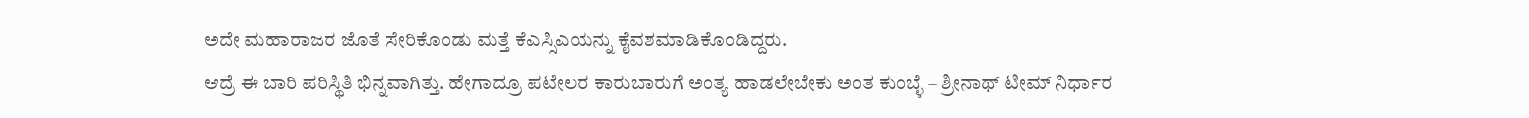ಅದೇ ಮಹಾರಾಜರ ಜೊತೆ ಸೇರಿಕೊಂಡು ಮತ್ತೆ ಕೆಎಸ್ಸಿಎಯನ್ನು ಕೈವಶಮಾಡಿಕೊಂಡಿದ್ದರು.
ಆದ್ರೆ ಈ ಬಾರಿ ಪರಿಸ್ಥಿತಿ ಭಿನ್ನವಾಗಿತ್ತು. ಹೇಗಾದ್ರೂ ಪಟೇಲರ ಕಾರುಬಾರುಗೆ ಅಂತ್ಯ ಹಾಡಲೇಬೇಕು ಅಂತ ಕುಂಬ್ಳೆ – ಶ್ರೀನಾಥ್ ಟೀಮ್ ನಿರ್ಧಾರ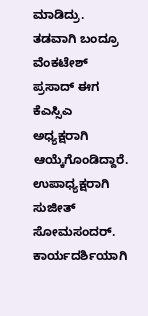ಮಾಡಿದ್ರು. ತಡವಾಗಿ ಬಂದ್ರೂ
ವೆಂಕಟೇಶ್ ಪ್ರಸಾದ್ ಈಗ ಕೆಎಸ್ಸಿಎ ಅಧ್ಯಕ್ಷರಾಗಿ ಆಯ್ಕೆಗೊಂಡಿದ್ದಾರೆ. ಉಪಾಧ್ಯಕ್ಷರಾಗಿ ಸುಜೀತ್ ಸೋಮಸಂದರ್. ಕಾರ್ಯದರ್ಶಿಯಾಗಿ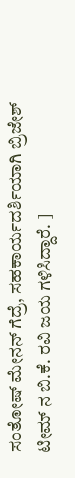ಸಂತೋಷ್ ಮೇನನ್ ಗೆದ್ರೆ, ಸಹಕಾರ್ಯದರ್ಶಿಯಾಗಿ ಬ್ರಿಜೇಶ್ ಟೀಮ್ ನ ಬಿ.ಕೆ. ರವಿ ಜಯ ಗಳಿಸಿದ್ದಾರೆ. ]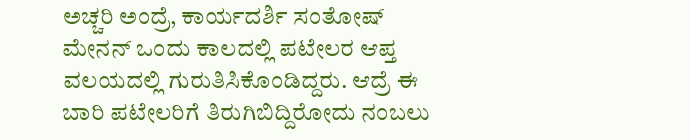ಅಚ್ಚರಿ ಅಂದ್ರೆ, ಕಾರ್ಯದರ್ಶಿ ಸಂತೋಷ್ ಮೇನನ್ ಒಂದು ಕಾಲದಲ್ಲಿ ಪಟೇಲರ ಆಪ್ತ ವಲಯದಲ್ಲಿ ಗುರುತಿಸಿಕೊಂಡಿದ್ದರು. ಆದ್ರೆ ಈ ಬಾರಿ ಪಟೇಲರಿಗೆ ತಿರುಗಿಬಿದ್ದಿರೋದು ನಂಬಲು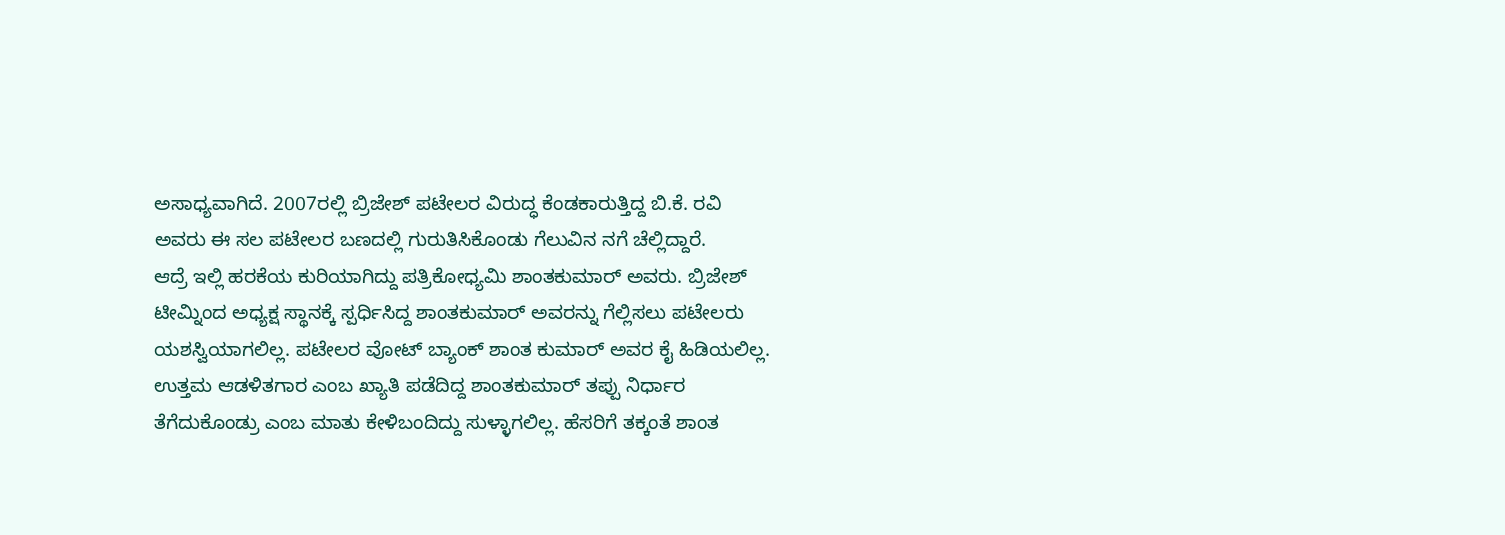ಅಸಾಧ್ಯವಾಗಿದೆ. 2007ರಲ್ಲಿ ಬ್ರಿಜೇಶ್ ಪಟೇಲರ ವಿರುದ್ಧ ಕೆಂಡಕಾರುತ್ತಿದ್ದ ಬಿ.ಕೆ. ರವಿ ಅವರು ಈ ಸಲ ಪಟೇಲರ ಬಣದಲ್ಲಿ ಗುರುತಿಸಿಕೊಂಡು ಗೆಲುವಿನ ನಗೆ ಚೆಲ್ಲಿದ್ದಾರೆ.
ಆದ್ರೆ ಇಲ್ಲಿ ಹರಕೆಯ ಕುರಿಯಾಗಿದ್ದು ಪತ್ರಿಕೋಧ್ಯಮಿ ಶಾಂತಕುಮಾರ್ ಅವರು. ಬ್ರಿಜೇಶ್ ಟೀಮ್ನಿಂದ ಅಧ್ಯಕ್ಷ ಸ್ಥಾನಕ್ಕೆ ಸ್ಪರ್ಧಿಸಿದ್ದ ಶಾಂತಕುಮಾರ್ ಅವರನ್ನು ಗೆಲ್ಲಿಸಲು ಪಟೇಲರು ಯಶಸ್ವಿಯಾಗಲಿಲ್ಲ. ಪಟೇಲರ ವೋಟ್ ಬ್ಯಾಂಕ್ ಶಾಂತ ಕುಮಾರ್ ಅವರ ಕೈ ಹಿಡಿಯಲಿಲ್ಲ. ಉತ್ತಮ ಆಡಳಿತಗಾರ ಎಂಬ ಖ್ಯಾತಿ ಪಡೆದಿದ್ದ ಶಾಂತಕುಮಾರ್ ತಪ್ಪು ನಿರ್ಧಾರ ತೆಗೆದುಕೊಂಡ್ರು ಎಂಬ ಮಾತು ಕೇಳಿಬಂದಿದ್ದು ಸುಳ್ಳಾಗಲಿಲ್ಲ. ಹೆಸರಿಗೆ ತಕ್ಕಂತೆ ಶಾಂತ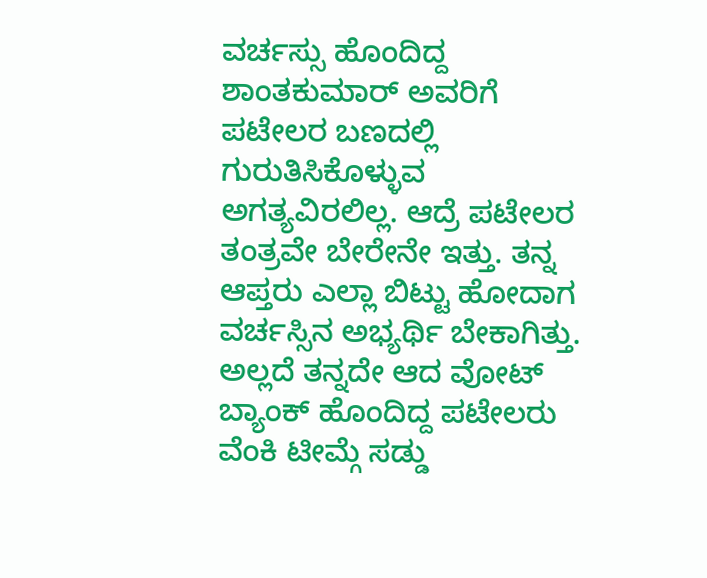ವರ್ಚಸ್ಸು ಹೊಂದಿದ್ದ ಶಾಂತಕುಮಾರ್ ಅವರಿಗೆ ಪಟೇಲರ ಬಣದಲ್ಲಿ ಗುರುತಿಸಿಕೊಳ್ಳುವ ಅಗತ್ಯವಿರಲಿಲ್ಲ. ಆದ್ರೆ ಪಟೇಲರ ತಂತ್ರವೇ ಬೇರೇನೇ ಇತ್ತು. ತನ್ನ ಆಪ್ತರು ಎಲ್ಲಾ ಬಿಟ್ಟು ಹೋದಾಗ ವರ್ಚಸ್ಸಿನ ಅಭ್ಯರ್ಥಿ ಬೇಕಾಗಿತ್ತು. ಅಲ್ಲದೆ ತನ್ನದೇ ಆದ ವೋಟ್ ಬ್ಯಾಂಕ್ ಹೊಂದಿದ್ದ ಪಟೇಲರು ವೆಂಕಿ ಟೀಮ್ಗೆ ಸಡ್ಡು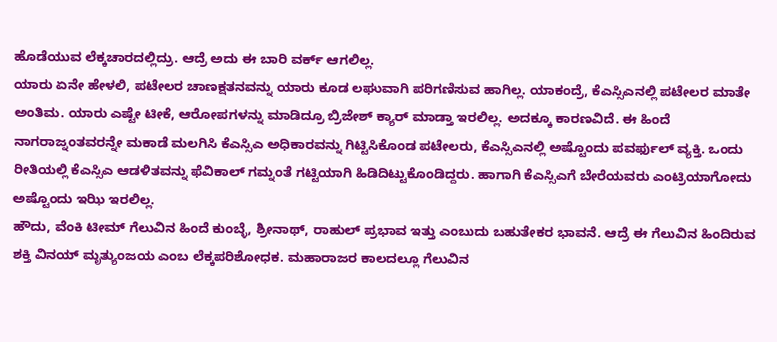ಹೊಡೆಯುವ ಲೆಕ್ಕಚಾರದಲ್ಲಿದ್ರು. ಆದ್ರೆ ಅದು ಈ ಬಾರಿ ವರ್ಕ್ ಆಗಲಿಲ್ಲ.
ಯಾರು ಏನೇ ಹೇಳಲಿ, ಪಟೇಲರ ಚಾಣಕ್ಷತನವನ್ನು ಯಾರು ಕೂಡ ಲಘುವಾಗಿ ಪರಿಗಣಿಸುವ ಹಾಗಿಲ್ಲ. ಯಾಕಂದ್ರೆ, ಕೆಎಸ್ಸಿಎನಲ್ಲಿ ಪಟೇಲರ ಮಾತೇ ಅಂತಿಮ. ಯಾರು ಎಷ್ಟೇ ಟೀಕೆ, ಆರೋಪಗಳನ್ನು ಮಾಡಿದ್ರೂ ಬ್ರಿಜೇಶ್ ಕ್ಯಾರ್ ಮಾಡ್ತಾ ಇರಲಿಲ್ಲ. ಅದಕ್ಕೂ ಕಾರಣವಿದೆ. ಈ ಹಿಂದೆ ನಾಗರಾಜ್ನಂತವರನ್ನೇ ಮಕಾಡೆ ಮಲಗಿಸಿ ಕೆಎಸ್ಸಿಎ ಅಧಿಕಾರವನ್ನು ಗಿಟ್ಟಿಸಿಕೊಂಡ ಪಟೇಲರು, ಕೆಎಸ್ಸಿಎನಲ್ಲಿ ಅಷ್ಟೊಂದು ಪವರ್ಫುಲ್ ವ್ಯಕ್ತಿ. ಒಂದು ರೀತಿಯಲ್ಲಿ ಕೆಎಸ್ಸಿಎ ಆಡಳಿತವನ್ನು ಫೆವಿಕಾಲ್ ಗಮ್ನಂತೆ ಗಟ್ಟಿಯಾಗಿ ಹಿಡಿದಿಟ್ಟುಕೊಂಡಿದ್ದರು. ಹಾಗಾಗಿ ಕೆಎಸ್ಸಿಎಗೆ ಬೇರೆಯವರು ಎಂಟ್ರಿಯಾಗೋದು ಅಷ್ಟೊಂದು ಇಝಿ ಇರಲಿಲ್ಲ.
ಹೌದು, ವೆಂಕಿ ಟೀಮ್ ಗೆಲುವಿನ ಹಿಂದೆ ಕುಂಬ್ಳೆ, ಶ್ರೀನಾಥ್, ರಾಹುಲ್ ಪ್ರಭಾವ ಇತ್ತು ಎಂಬುದು ಬಹುತೇಕರ ಭಾವನೆ. ಆದ್ರೆ ಈ ಗೆಲುವಿನ ಹಿಂದಿರುವ ಶಕ್ತಿ ವಿನಯ್ ಮೃತ್ಯುಂಜಯ ಎಂಬ ಲೆಕ್ಕಪರಿಶೋಧಕ. ಮಹಾರಾಜರ ಕಾಲದಲ್ಲೂ ಗೆಲುವಿನ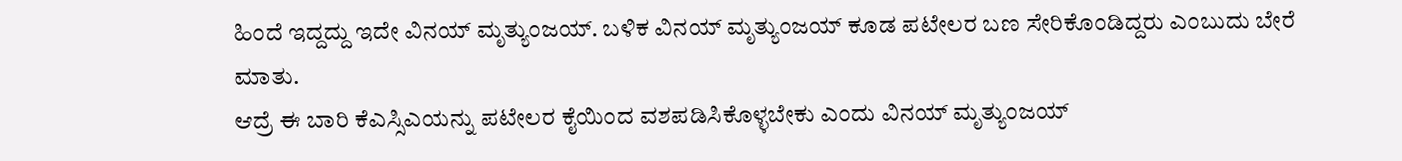ಹಿಂದೆ ಇದ್ದದ್ದು ಇದೇ ವಿನಯ್ ಮೃತ್ಯುಂಜಯ್. ಬಳಿಕ ವಿನಯ್ ಮೃತ್ಯುಂಜಯ್ ಕೂಡ ಪಟೇಲರ ಬಣ ಸೇರಿಕೊಂಡಿದ್ದರು ಎಂಬುದು ಬೇರೆ ಮಾತು.
ಆದ್ರೆ ಈ ಬಾರಿ ಕೆಎಸ್ಸಿಎಯನ್ನು ಪಟೇಲರ ಕೈಯಿಂದ ವಶಪಡಿಸಿಕೊಳ್ಳಬೇಕು ಎಂದು ವಿನಯ್ ಮೃತ್ಯುಂಜಯ್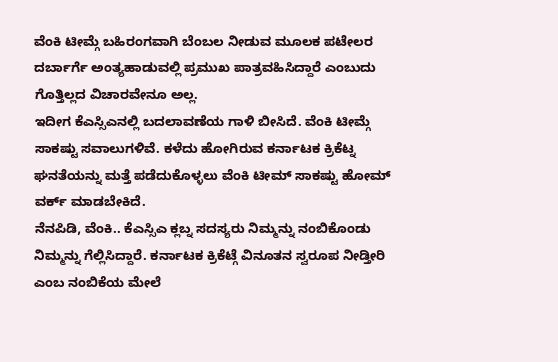ವೆಂಕಿ ಟೀಮ್ಗೆ ಬಹಿರಂಗವಾಗಿ ಬೆಂಬಲ ನೀಡುವ ಮೂಲಕ ಪಟೇಲರ ದರ್ಬಾರ್ಗೆ ಅಂತ್ಯಹಾಡುವಲ್ಲಿ ಪ್ರಮುಖ ಪಾತ್ರವಹಿಸಿದ್ದಾರೆ ಎಂಬುದು ಗೊತ್ತಿಲ್ಲದ ವಿಚಾರವೇನೂ ಅಲ್ಲ.
ಇದೀಗ ಕೆಎಸ್ಸಿಎನಲ್ಲಿ ಬದಲಾವಣೆಯ ಗಾಳಿ ಬೀಸಿದೆ. ವೆಂಕಿ ಟೀಮ್ಗೆ ಸಾಕಷ್ಟು ಸವಾಲುಗಳಿವೆ. ಕಳೆದು ಹೋಗಿರುವ ಕರ್ನಾಟಕ ಕ್ರಿಕೆಟ್ನ ಘನತೆಯನ್ನು ಮತ್ತೆ ಪಡೆದುಕೊಳ್ಳಲು ವೆಂಕಿ ಟೀಮ್ ಸಾಕಷ್ಟು ಹೋಮ್ ವರ್ಕ್ ಮಾಡಬೇಕಿದೆ.
ನೆನಪಿಡಿ, ವೆಂಕಿ.. ಕೆಎಸ್ಸಿಎ ಕ್ಲಬ್ನ ಸದಸ್ಯರು ನಿಮ್ಮನ್ನು ನಂಬಿಕೊಂಡು ನಿಮ್ಮನ್ನು ಗೆಲ್ಲಿಸಿದ್ದಾರೆ. ಕರ್ನಾಟಕ ಕ್ರಿಕೆಟ್ಗೆ ವಿನೂತನ ಸ್ವರೂಪ ನೀಡ್ತೀರಿ ಎಂಬ ನಂಬಿಕೆಯ ಮೇಲೆ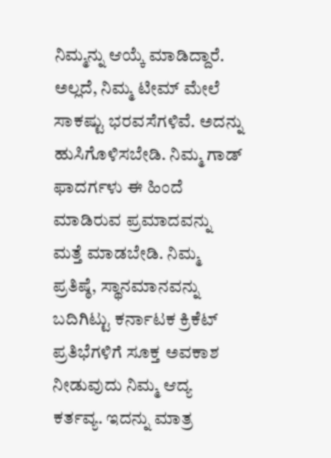ನಿಮ್ಮನ್ನು ಆಯ್ಕೆ ಮಾಡಿದ್ದಾರೆ. ಅಲ್ಲದೆ, ನಿಮ್ಮ ಟೀಮ್ ಮೇಲೆ ಸಾಕಷ್ಟು ಭರವಸೆಗಳಿವೆ. ಅದನ್ನು ಹುಸಿಗೊಳಿಸಬೇಡಿ. ನಿಮ್ಮ ಗಾಡ್ ಫಾದರ್ಗಳು ಈ ಹಿಂದೆ ಮಾಡಿರುವ ಪ್ರಮಾದವನ್ನು ಮತ್ತೆ ಮಾಡಬೇಡಿ. ನಿಮ್ಮ ಪ್ರತಿಷ್ಠೆ, ಸ್ಥಾನಮಾನವನ್ನು ಬದಿಗಿಟ್ಟು ಕರ್ನಾಟಕ ಕ್ರಿಕೆಟ್ ಪ್ರತಿಭೆಗಳಿಗೆ ಸೂಕ್ತ ಅವಕಾಶ ನೀಡುವುದು ನಿಮ್ಮ ಆದ್ಯ ಕರ್ತವ್ಯ. ಇದನ್ನು ಮಾತ್ರ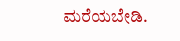ಮರೆಯಬೇಡಿ.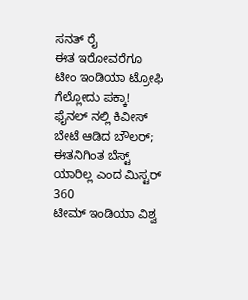ಸನತ್ ರೈ
ಈತ ಇರೋವರೆಗೂ ಟೀಂ ಇಂಡಿಯಾ ಟ್ರೋಫಿ ಗೆಲ್ಲೋದು ಪಕ್ಕಾ! ಫೈನಲ್ ನಲ್ಲಿ ಕಿವೀಸ್ ಬೇಟೆ ಆಡಿದ ಬೌಲರ್; ಈತನಿಗಿಂತ ಬೆಸ್ಟ್ ಯಾರಿಲ್ಲ ಎಂದ ಮಿಸ್ಟರ್ 360
ಟೀಮ್ ಇಂಡಿಯಾ ವಿಶ್ವ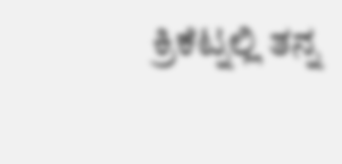ಕ್ರಿಕೆಟ್ನಲ್ಲಿ ತನ್ನ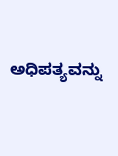ಅಧಿಪತ್ಯವನ್ನು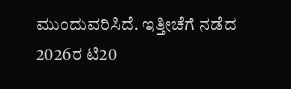ಮುಂದುವರಿಸಿದೆ. ಇತ್ತೀಚೆಗೆ ನಡೆದ 2026ರ ಟಿ20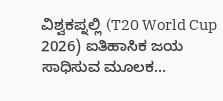ವಿಶ್ವಕಪ್ನಲ್ಲಿ (T20 World Cup 2026) ಐತಿಹಾಸಿಕ ಜಯ ಸಾಧಿಸುವ ಮೂಲಕ...